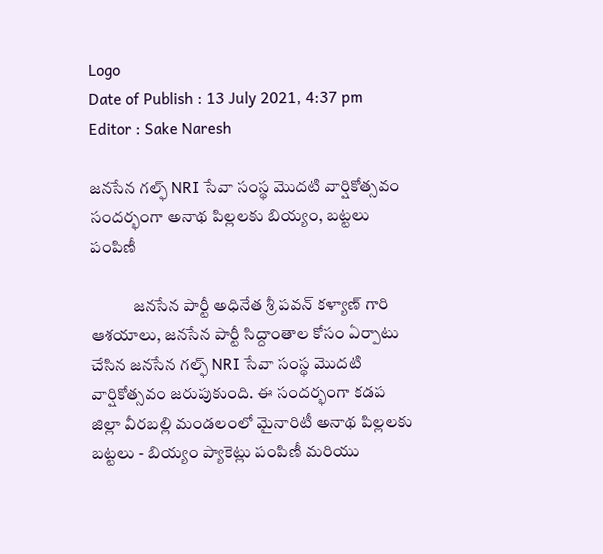Logo
Date of Publish : 13 July 2021, 4:37 pm
Editor : Sake Naresh

జనసేన గల్ఫ్ NRI సేవా సంస్థ మొదటి వార్షికోత్సవం సందర్భంగా అనాథ పిల్లలకు బియ్యం, బట్టలు పంపిణీ

             జనసేన పార్టీ అధినేత శ్రీ పవన్ కళ్యాణ్ గారి ఆశయాలు, జనసేన పార్టీ సిద్దాంతాల కోసం ఏర్పాటు చేసిన జనసేన గల్ఫ్ NRI సేవా సంస్థ మొదటి వార్షికోత్సవ౦ జరుపుకుంది. ఈ సందర్భంగా కడప జిల్లా వీరబల్లి మండలంలో మైనారిటీ అనాథ పిల్లలకు బట్టలు - బియ్యం ప్యాకెట్లు పంపిణీ మరియు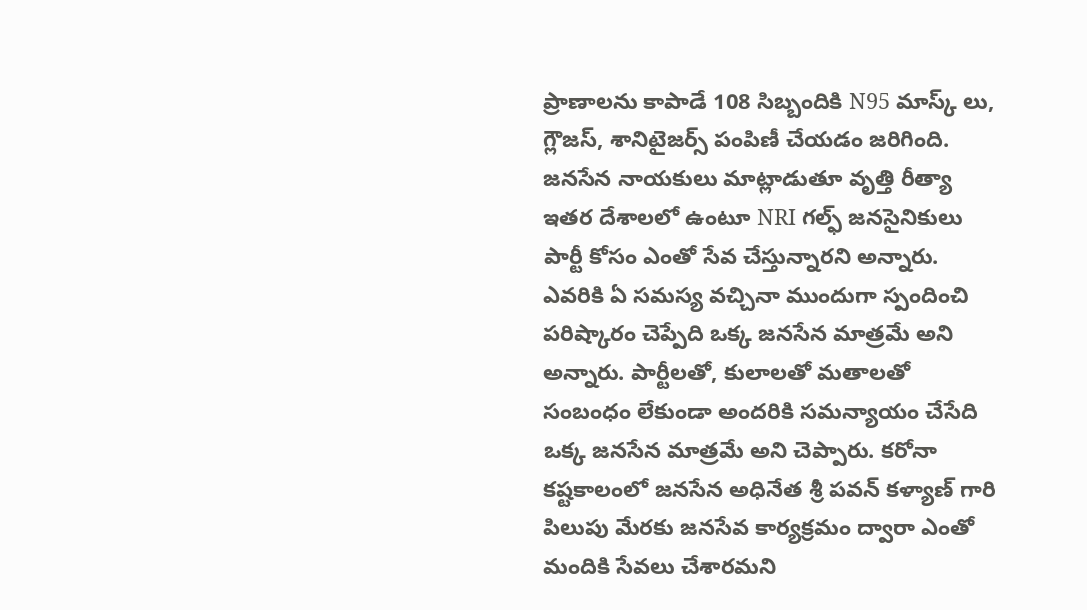ప్రాణాలను కాపాడే 108 సిబ్బందికి N95 మాస్క్ లు, గ్లౌజస్, శానిటైజర్స్ పంపిణీ చేయడం జరిగింది. జనసేన నాయకులు మాట్లాడుతూ వృత్తి రీత్యా ఇతర దేశాలలో ఉంటూ NRI గల్ఫ్ జనసైనికులు పార్టీ కోసం ఎంతో సేవ చేస్తున్నారని అన్నారు. ఎవరికి ఏ సమస్య వచ్చినా ముందుగా స్పందించి పరిష్కారం చెప్పేది ఒక్క జనసేన మాత్రమే అని అన్నారు. పార్టీలతో, కులాలతో మతాలతో సంబంధం లేకుండా అందరికి సమన్యాయం చేసేది ఒక్క జనసేన మాత్రమే అని చెప్పారు. కరోనా కష్టకాలంలో జనసేన అధినేత శ్రీ పవన్ కళ్యాణ్ గారి పిలుపు మేరకు జనసేవ కార్యక్రమం ద్వారా ఎంతో మందికి సేవలు చేశారమని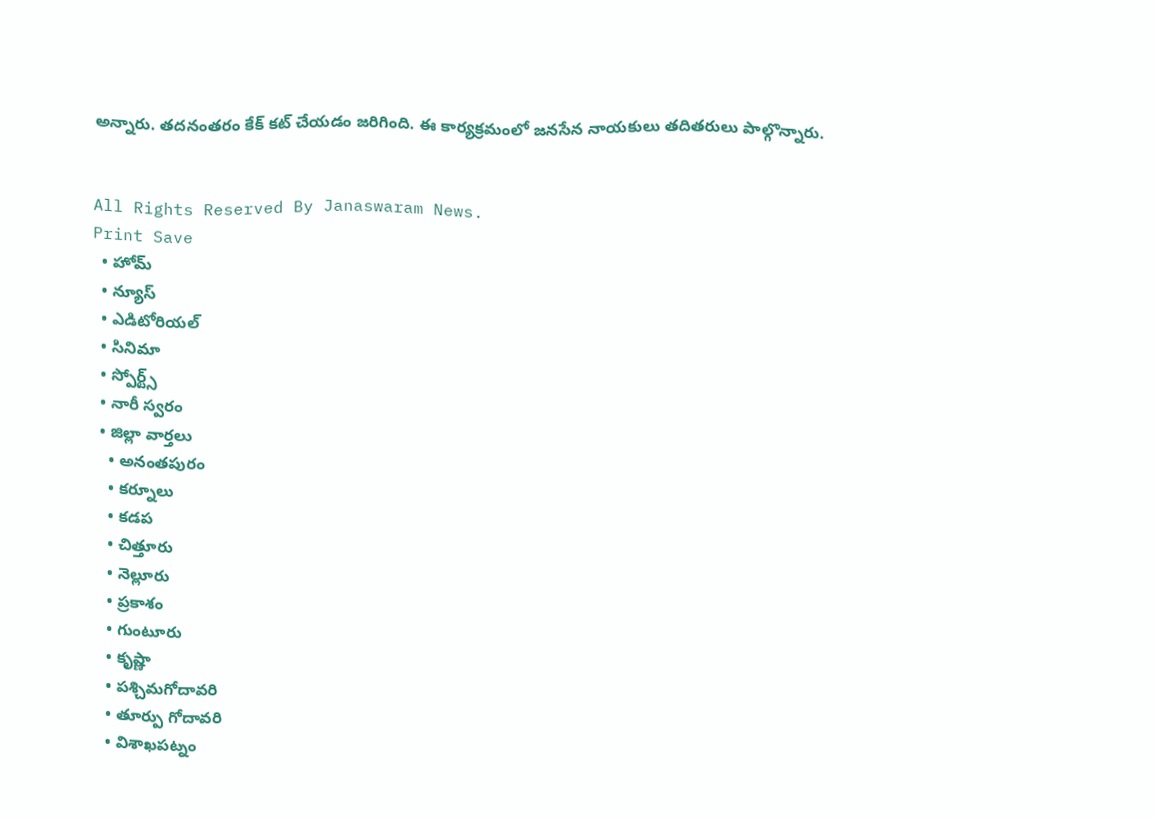అన్నారు. తదనంతరం కేక్ కట్ చేయడం జరిగింది. ఈ కార్యక్రమంలో జనసేన నాయకులు తదితరులు పాల్గొన్నారు.


All Rights Reserved By Janaswaram News.
Print Save
  • హోమ్
  • న్యూస్
  • ఎడిటోరియల్
  • సినిమా
  • స్పోర్ట్స్
  • నారీ స్వరం
  • జిల్లా వార్తలు
    • అనంతపురం
    • కర్నూలు
    • కడప
    • చిత్తూరు
    • నెల్లూరు
    • ప్రకాశం
    • గుంటూరు
    • కృష్ణా
    • పశ్చిమగోదావరి
    • తూర్పు గోదావరి
    • విశాఖపట్నం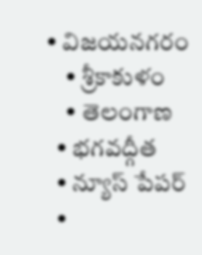• విజయనగరం
    • శ్రీకాకుళం
    • తెలంగాణ
  • భగవద్గీత
  • న్యూస్ పేపర్
  •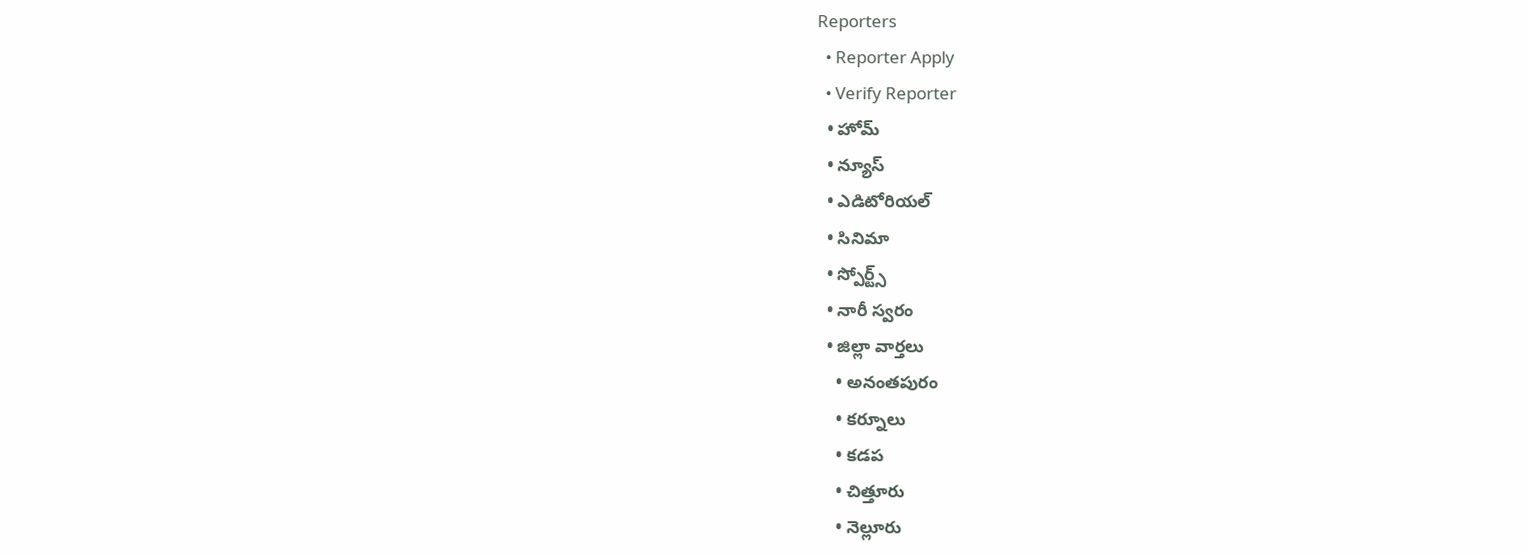Reporters
  • Reporter Apply
  • Verify Reporter
  • హోమ్
  • న్యూస్
  • ఎడిటోరియల్
  • సినిమా
  • స్పోర్ట్స్
  • నారీ స్వరం
  • జిల్లా వార్తలు
    • అనంతపురం
    • కర్నూలు
    • కడప
    • చిత్తూరు
    • నెల్లూరు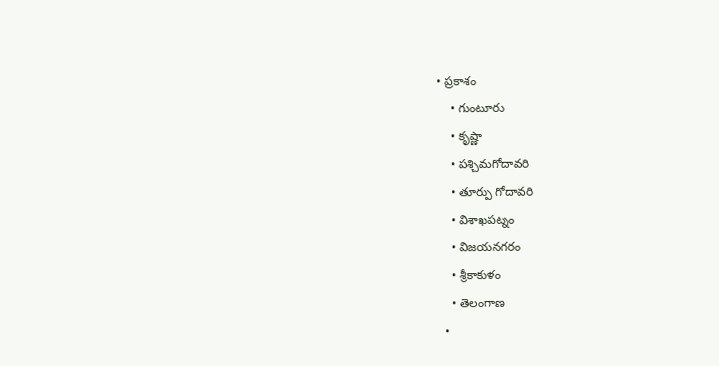• ప్రకాశం
    • గుంటూరు
    • కృష్ణా
    • పశ్చిమగోదావరి
    • తూర్పు గోదావరి
    • విశాఖపట్నం
    • విజయనగరం
    • శ్రీకాకుళం
    • తెలంగాణ
  •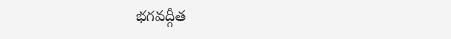భగవద్గీత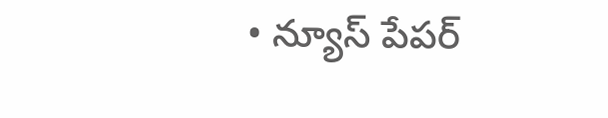• న్యూస్ పేపర్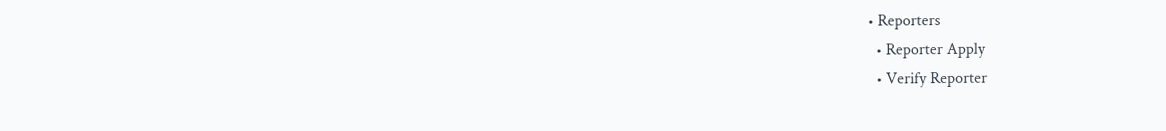• Reporters
  • Reporter Apply
  • Verify Reporter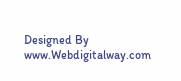Designed By www.Webdigitalway.com